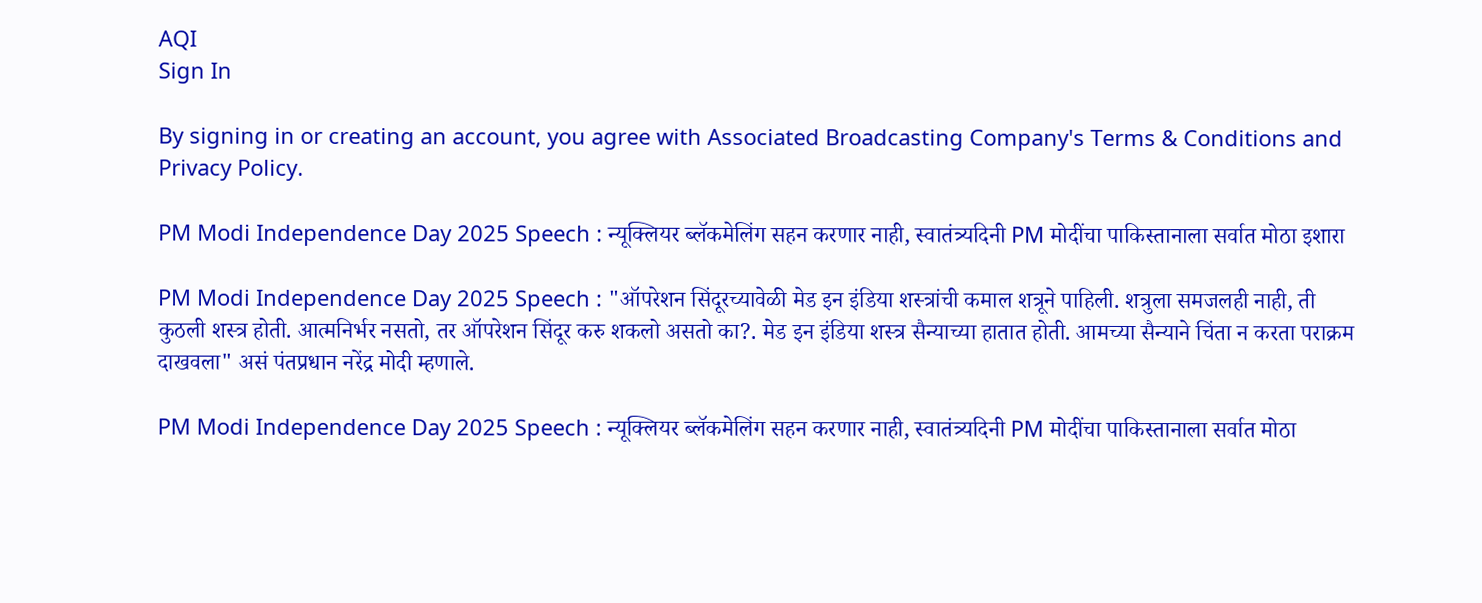AQI
Sign In

By signing in or creating an account, you agree with Associated Broadcasting Company's Terms & Conditions and Privacy Policy.

PM Modi Independence Day 2025 Speech : न्यूक्लियर ब्लॅकमेलिंग सहन करणार नाही, स्वातंत्र्यदिनी PM मोदींचा पाकिस्तानाला सर्वात मोठा इशारा

PM Modi Independence Day 2025 Speech : "ऑपरेशन सिंदूरच्यावेळी मेड इन इंडिया शस्त्रांची कमाल शत्रूने पाहिली. शत्रुला समजलही नाही, ती कुठली शस्त्र होती. आत्मनिर्भर नसतो, तर ऑपरेशन सिंदूर करु शकलो असतो का?. मेड इन इंडिया शस्त्र सैन्याच्या हातात होती. आमच्या सैन्याने चिंता न करता पराक्रम दाखवला" असं पंतप्रधान नरेंद्र मोदी म्हणाले.

PM Modi Independence Day 2025 Speech : न्यूक्लियर ब्लॅकमेलिंग सहन करणार नाही, स्वातंत्र्यदिनी PM मोदींचा पाकिस्तानाला सर्वात मोठा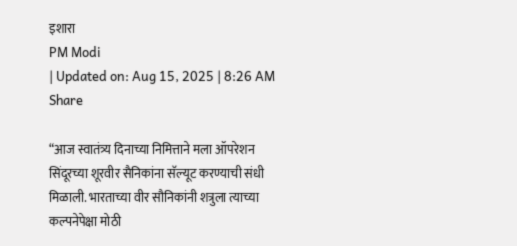इशारा
PM Modi
| Updated on: Aug 15, 2025 | 8:26 AM
Share

“आज स्वातंत्र्य दिनाच्या निमित्ताने मला ऑपरेशन सिंदूरच्या शूरवीर सैनिकांना सॅल्यूट करण्याची संधी मिळाली. भारताच्या वीर सौनिकांनी शत्रुला त्याच्या कल्पनेपेक्षा मोठी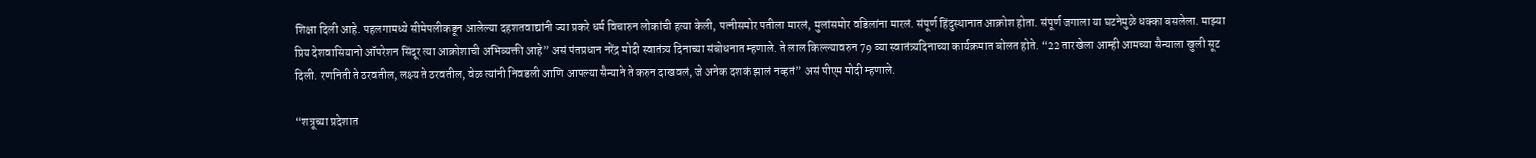शिक्षा दिली आहे. पहलगामध्ये सीमेपलीकडून आलेल्या दहशतवाद्यांनी ज्या प्रकरे धर्म विचारुन लोकांची हत्या केली, पत्नीसमोर पतीला मारलं, मुलांसमोर वडिलांना मारलं. संपूर्ण हिंदुस्थानात आक्रोश होता. संपूर्ण जगाला या घटनेमुळे धक्का बसलेला. माझ्या प्रिय देशवासियानो ऑपरेशन सिंदूर त्या आक्रोशाची अभिव्यक्ती आहे” असं पंतप्रधान नरेंद्र मोदी स्वातंत्र्य दिनाच्या संबोधनात म्हणाले. ते लाल किल्ल्यावरुन 79 व्या स्वातंत्र्यदिनाच्या कार्यक्रमात बोलत होते. “22 तारखेला आम्ही आमच्या सैन्याला खुली सूट दिली. रणनिती ते ठरवतील, लक्ष्य ते ठरवतील, वेळ त्यांनी निवडली आणि आपल्या सैन्याने ते करुन दाखवलं, जे अनेक दशकं झालं नव्हतं” असं पीएम मोदी म्हणाले.

“शत्रूच्या प्रदेशात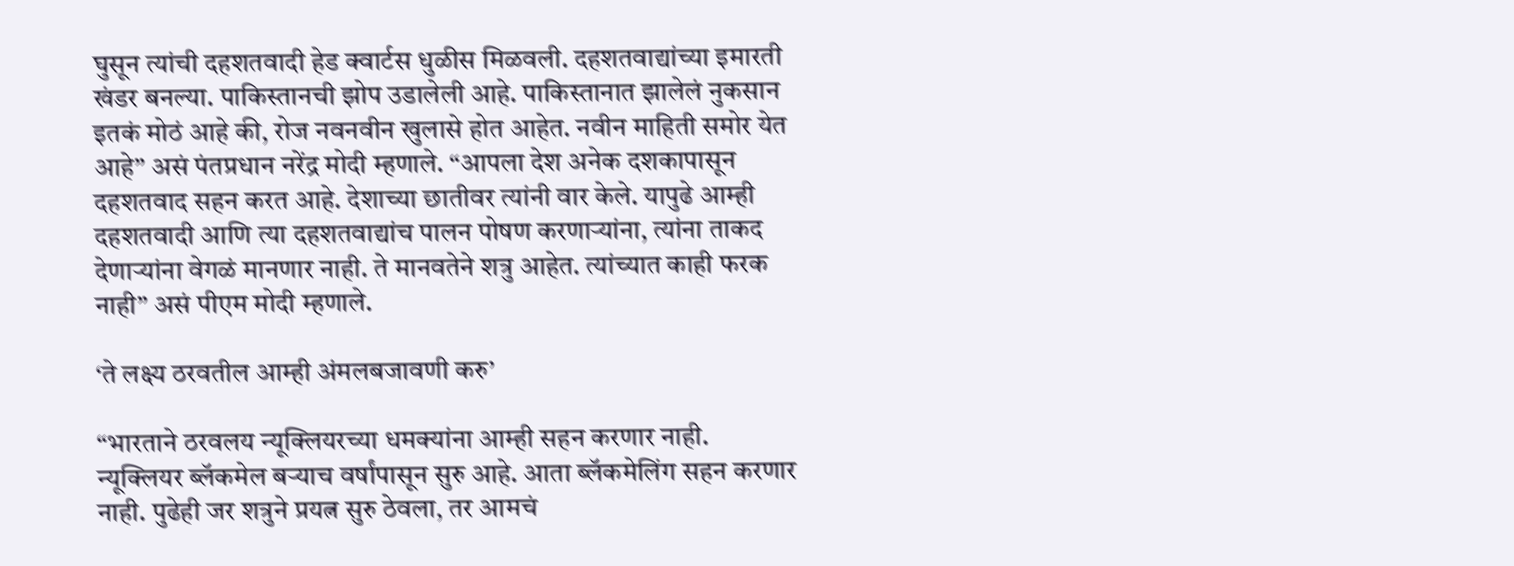घुसून त्यांची दहशतवादी हेड क्वार्टस धुळीस मिळवली. दहशतवाद्यांच्या इमारती खंडर बनल्या. पाकिस्तानची झोप उडालेली आहे. पाकिस्तानात झालेलं नुकसान इतकं मोठं आहे की, रोज नवनवीन खुलासे होत आहेत. नवीन माहिती समोर येत आहे” असं पंतप्रधान नरेंद्र मोदी म्हणाले. “आपला देश अनेक दशकापासून दहशतवाद सहन करत आहे. देशाच्या छातीवर त्यांनी वार केले. यापुढे आम्ही दहशतवादी आणि त्या दहशतवाद्यांच पालन पोषण करणाऱ्यांना, त्यांना ताकद देणाऱ्यांना वेगळं मानणार नाही. ते मानवतेने शत्रु आहेत. त्यांच्यात काही फरक नाही” असं पीएम मोदी म्हणाले.

‘ते लक्ष्य ठरवतील आम्ही अंमलबजावणी करु’

“भारताने ठरवलय न्यूक्लियरच्या धमक्यांना आम्ही सहन करणार नाही. न्यूक्लियर ब्लॅकमेल बऱ्याच वर्षांपासून सुरु आहे. आता ब्लॅकमेलिंग सहन करणार नाही. पुढेही जर शत्रुने प्रयत्न सुरु ठेवला, तर आमचं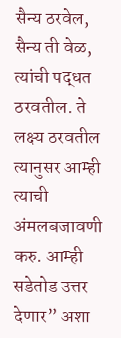सैन्य ठरवेल, सैन्य ती वेळ, त्यांची पद्धत ठरवतील. ते लक्ष्य ठरवतील त्यानुसर आम्ही त्याची अंमलबजावणी करु. आम्ही सडेतोड उत्तर देणार” अशा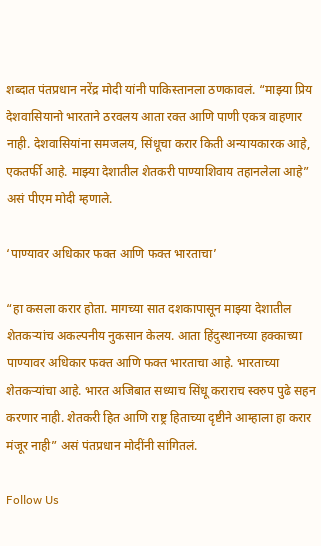शब्दात पंतप्रधान नरेंद्र मोदी यांनी पाकिस्तानला ठणकावलं. “माझ्या प्रिय देशवासियानो भारताने ठरवलय आता रक्त आणि पाणी एकत्र वाहणार नाही. देशवासियांना समजलय, सिंधूचा करार किती अन्यायकारक आहे, एकतर्फी आहे. माझ्या देशातील शेतकरी पाण्याशिवाय तहानलेला आहे” असं पीएम मोदी म्हणाले.

‘पाण्यावर अधिकार फक्त आणि फक्त भारताचा’

“हा कसला करार होता. मागच्या सात दशकापासून माझ्या देशातील शेतकऱ्यांच अकल्पनीय नुकसान केलय. आता हिंदुस्थानच्या हक्काच्या पाण्यावर अधिकार फक्त आणि फक्त भारताचा आहे. भारताच्या शेतकऱ्यांचा आहे. भारत अजिबात सध्याच सिंधू कराराच स्वरुप पुढे सहन करणार नाही. शेतकरी हित आणि राष्ट्र हिताच्या दृष्टीने आम्हाला हा करार मंजूर नाही” असं पंतप्रधान मोदींनी सांगितलं.

Follow Us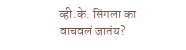व्ही.के. सिंगला का वाचवलं जातंय?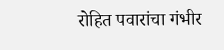रोहित पवारांचा गंभीर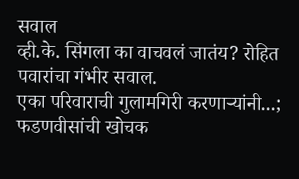सवाल
व्ही.के. सिंगला का वाचवलं जातंय? रोहित पवारांचा गंभीर सवाल.
एका परिवाराची गुलामगिरी करणाऱ्यांनी...; फडणवीसांची खोचक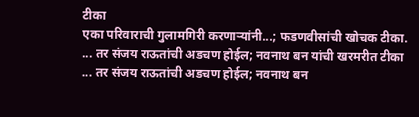टीका
एका परिवाराची गुलामगिरी करणाऱ्यांनी...; फडणवीसांची खोचक टीका.
... तर संजय राऊतांची अडचण होईल; नवनाथ बन यांची खरमरीत टीका
... तर संजय राऊतांची अडचण होईल; नवनाथ बन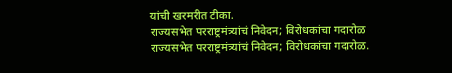यांची खरमरीत टीका.
राज्यसभेत परराष्ट्रमंत्र्यांचं निवेदन; विरोधकांचा गदारोळ
राज्यसभेत परराष्ट्रमंत्र्यांचं निवेदन; विरोधकांचा गदारोळ.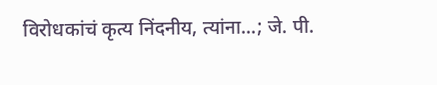विरोधकांचं कृत्य निंदनीय, त्यांना...; जे. पी.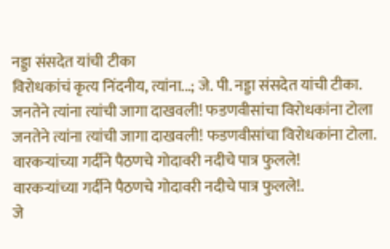नड्डा संसदेत यांची टीका
विरोधकांचं कृत्य निंदनीय, त्यांना...; जे. पी. नड्डा संसदेत यांची टीका.
जनतेने त्यांना त्यांची जागा दाखवली! फडणवीसांचा विरोधकांना टोला
जनतेने त्यांना त्यांची जागा दाखवली! फडणवीसांचा विरोधकांना टोला.
वारकऱ्यांच्या गर्दीने पैठणचे गोदावरी नदीचे पात्र फुलले!
वारकऱ्यांच्या गर्दीने पैठणचे गोदावरी नदीचे पात्र फुलले!.
जे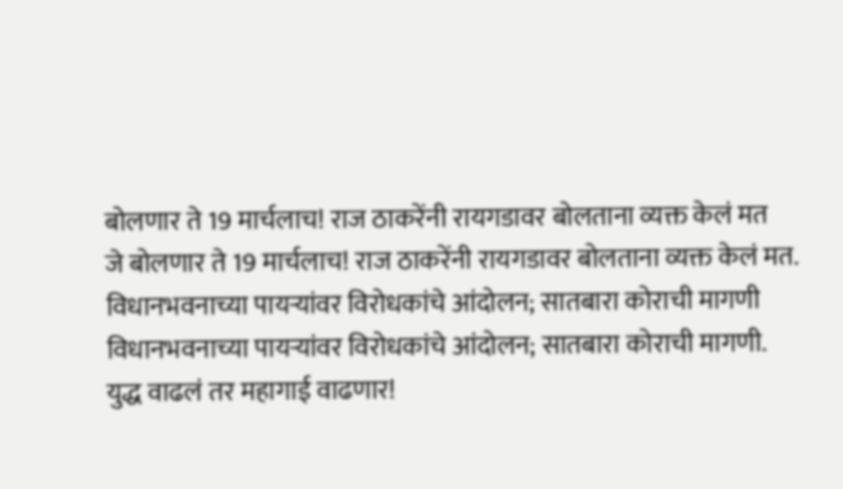बोलणार ते 19 मार्चलाच! राज ठाकरेंनी रायगडावर बोलताना व्यक्त केलं मत
जे बोलणार ते 19 मार्चलाच! राज ठाकरेंनी रायगडावर बोलताना व्यक्त केलं मत.
विधानभवनाच्या पायऱ्यांवर विरोधकांचे आंदोलन; सातबारा कोराची मागणी
विधानभवनाच्या पायऱ्यांवर विरोधकांचे आंदोलन; सातबारा कोराची मागणी.
युद्ध वाढलं तर महागाई वाढणार!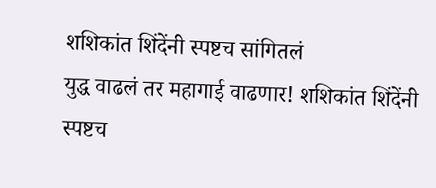शशिकांत शिंदेंनी स्पष्टच सांगितलं
युद्ध वाढलं तर महागाई वाढणार! शशिकांत शिंदेंनी स्पष्टच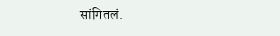सांगितलं.